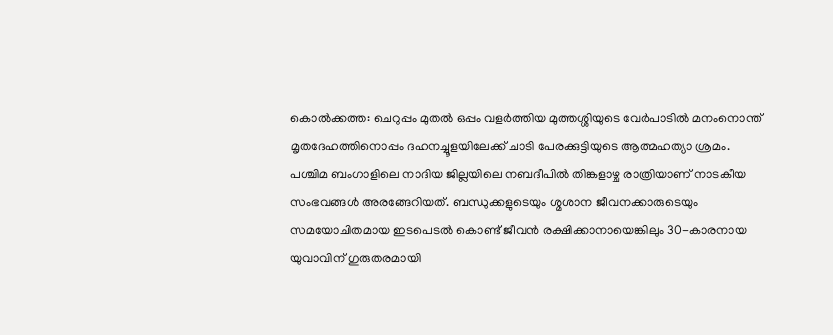കൊൽക്കത്ത: ചെറുപ്പം മുതൽ ഒപ്പം വളർത്തിയ മുത്തശ്ശിയുടെ വേർപാടിൽ മനംനൊന്ത് മൃതദേഹത്തിനൊപ്പം ദഹനച്ചൂളയിലേക്ക് ചാടി പേരക്കുട്ടിയുടെ ആത്മഹത്യാ ശ്രമം. പശ്ചിമ ബംഗാളിലെ നാദിയ ജില്ലയിലെ നബദീപിൽ തിങ്കളാഴ്ച രാത്രിയാണ് നാടകീയ സംഭവങ്ങൾ അരങ്ങേറിയത്. ബന്ധുക്കളുടെയും ശ്മശാന ജീവനക്കാരുടെയും സമയോചിതമായ ഇടപെടൽ കൊണ്ട് ജീവൻ രക്ഷിക്കാനായെങ്കിലും 30-കാരനായ യുവാവിന് ഗുരുതരമായി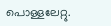പൊള്ളലേറ്റു.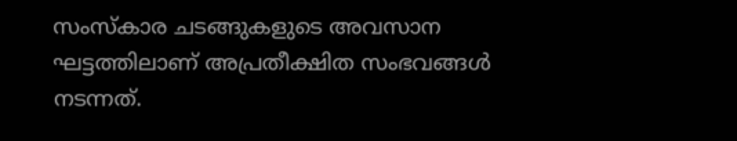സംസ്കാര ചടങ്ങുകളുടെ അവസാന ഘട്ടത്തിലാണ് അപ്രതീക്ഷിത സംഭവങ്ങൾ നടന്നത്.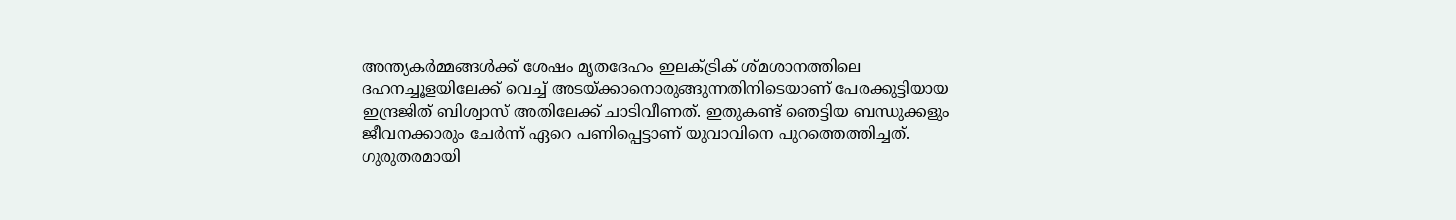അന്ത്യകർമ്മങ്ങൾക്ക് ശേഷം മൃതദേഹം ഇലക്ട്രിക് ശ്മശാനത്തിലെ ദഹനച്ചൂളയിലേക്ക് വെച്ച് അടയ്ക്കാനൊരുങ്ങുന്നതിനിടെയാണ് പേരക്കുട്ടിയായ ഇന്ദ്രജിത് ബിശ്വാസ് അതിലേക്ക് ചാടിവീണത്. ഇതുകണ്ട് ഞെട്ടിയ ബന്ധുക്കളും ജീവനക്കാരും ചേർന്ന് ഏറെ പണിപ്പെട്ടാണ് യുവാവിനെ പുറത്തെത്തിച്ചത്.
ഗുരുതരമായി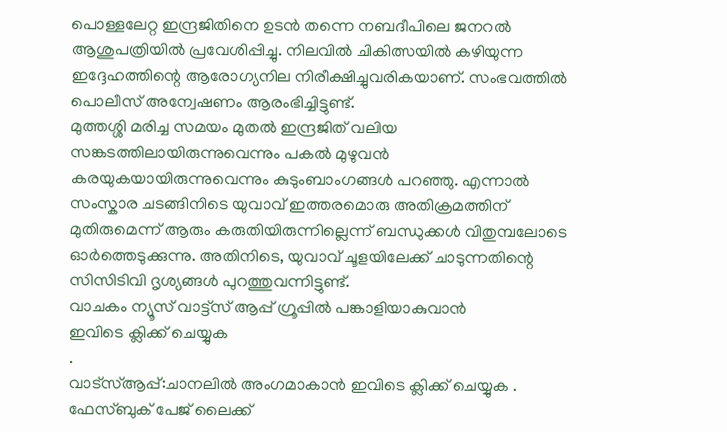പൊള്ളലേറ്റ ഇന്ദ്രജിതിനെ ഉടൻ തന്നെ നബദീപിലെ ജനറൽ ആശുപത്രിയിൽ പ്രവേശിപ്പിച്ചു. നിലവിൽ ചികിത്സയിൽ കഴിയുന്ന ഇദ്ദേഹത്തിന്റെ ആരോഗ്യനില നിരീക്ഷിച്ചുവരികയാണ്. സംഭവത്തിൽ പൊലീസ് അന്വേഷണം ആരംഭിച്ചിട്ടുണ്ട്.
മുത്തശ്ശി മരിച്ച സമയം മുതൽ ഇന്ദ്രജിത് വലിയ സങ്കടത്തിലായിരുന്നുവെന്നും പകൽ മുഴുവൻ കരയുകയായിരുന്നുവെന്നും കുടുംബാംഗങ്ങൾ പറഞ്ഞു. എന്നാൽ സംസ്കാര ചടങ്ങിനിടെ യുവാവ് ഇത്തരമൊരു അതിക്രമത്തിന് മുതിരുമെന്ന് ആരും കരുതിയിരുന്നില്ലെന്ന് ബന്ധുക്കൾ വിതുമ്പലോടെ ഓർത്തെടുക്കുന്നു. അതിനിടെ, യുവാവ് ചൂളയിലേക്ക് ചാടുന്നതിന്റെ സിസിടിവി ദൃശ്യങ്ങൾ പുറത്തുവന്നിട്ടുണ്ട്.
വാചകം ന്യൂസ് വാട്ട്സ് ആപ്പ് ഗ്രൂപ്പിൽ പങ്കാളിയാകുവാൻ
ഇവിടെ ക്ലിക്ക് ചെയ്യുക
.
വാട്സ്ആപ്പ്:ചാനലിൽ അംഗമാകാൻ ഇവിടെ ക്ലിക്ക് ചെയ്യുക .
ഫേസ്ബുക് പേജ് ലൈക്ക്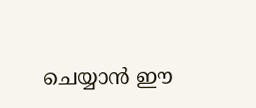ചെയ്യാൻ ഈ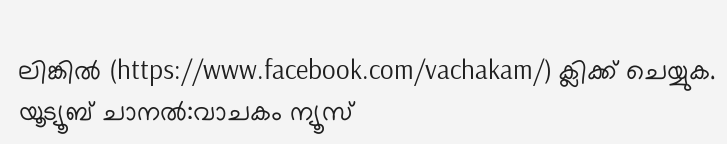ലിങ്കിൽ (https://www.facebook.com/vachakam/) ക്ലിക്ക് ചെയ്യുക.
യൂട്യൂബ് ചാനൽ:വാചകം ന്യൂസ്